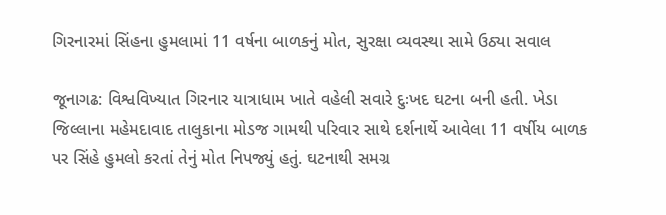ગિરનારમાં સિંહના હુમલામાં 11 વર્ષના બાળકનું મોત, સુરક્ષા વ્યવસ્થા સામે ઉઠ્યા સવાલ

જૂનાગઢ: વિશ્વવિખ્યાત ગિરનાર યાત્રાધામ ખાતે વહેલી સવારે દુઃખદ ઘટના બની હતી. ખેડા જિલ્લાના મહેમદાવાદ તાલુકાના મોડજ ગામથી પરિવાર સાથે દર્શનાર્થે આવેલા 11 વર્ષીય બાળક પર સિંહે હુમલો કરતાં તેનું મોત નિપજ્યું હતું. ઘટનાથી સમગ્ર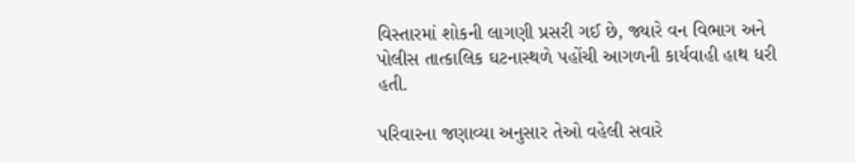વિસ્તારમાં શોકની લાગણી પ્રસરી ગઈ છે, જ્યારે વન વિભાગ અને પોલીસ તાત્કાલિક ઘટનાસ્થળે પહોંચી આગળની કાર્યવાહી હાથ ધરી હતી.

પરિવારના જણાવ્યા અનુસાર તેઓ વહેલી સવારે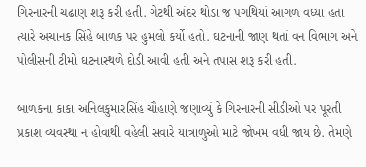ગિરનારની ચઢાણ શરૂ કરી હતી. ગેટથી અંદર થોડા જ પગથિયાં આગળ વધ્યા હતા ત્યારે અચાનક સિંહે બાળક પર હુમલો કર્યો હતો. ઘટનાની જાણ થતાં વન વિભાગ અને પોલીસની ટીમો ઘટનાસ્થળે દોડી આવી હતી અને તપાસ શરૂ કરી હતી.

બાળકના કાકા અનિલકુમારસિંહ ચૌહાણે જણાવ્યું કે ગિરનારની સીડીઓ પર પૂરતી પ્રકાશ વ્યવસ્થા ન હોવાથી વહેલી સવારે યાત્રાળુઓ માટે જોખમ વધી જાય છે. તેમણે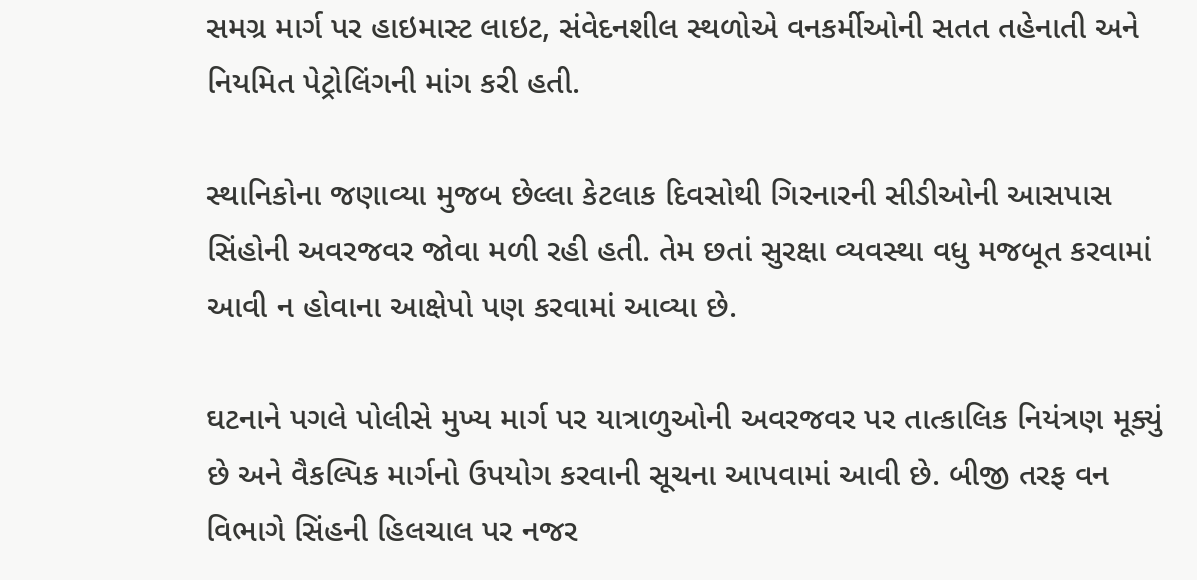સમગ્ર માર્ગ પર હાઇમાસ્ટ લાઇટ, સંવેદનશીલ સ્થળોએ વનકર્મીઓની સતત તહેનાતી અને નિયમિત પેટ્રોલિંગની માંગ કરી હતી.

સ્થાનિકોના જણાવ્યા મુજબ છેલ્લા કેટલાક દિવસોથી ગિરનારની સીડીઓની આસપાસ સિંહોની અવરજવર જોવા મળી રહી હતી. તેમ છતાં સુરક્ષા વ્યવસ્થા વધુ મજબૂત કરવામાં આવી ન હોવાના આક્ષેપો પણ કરવામાં આવ્યા છે.

ઘટનાને પગલે પોલીસે મુખ્ય માર્ગ પર યાત્રાળુઓની અવરજવર પર તાત્કાલિક નિયંત્રણ મૂક્યું છે અને વૈકલ્પિક માર્ગનો ઉપયોગ કરવાની સૂચના આપવામાં આવી છે. બીજી તરફ વન વિભાગે સિંહની હિલચાલ પર નજર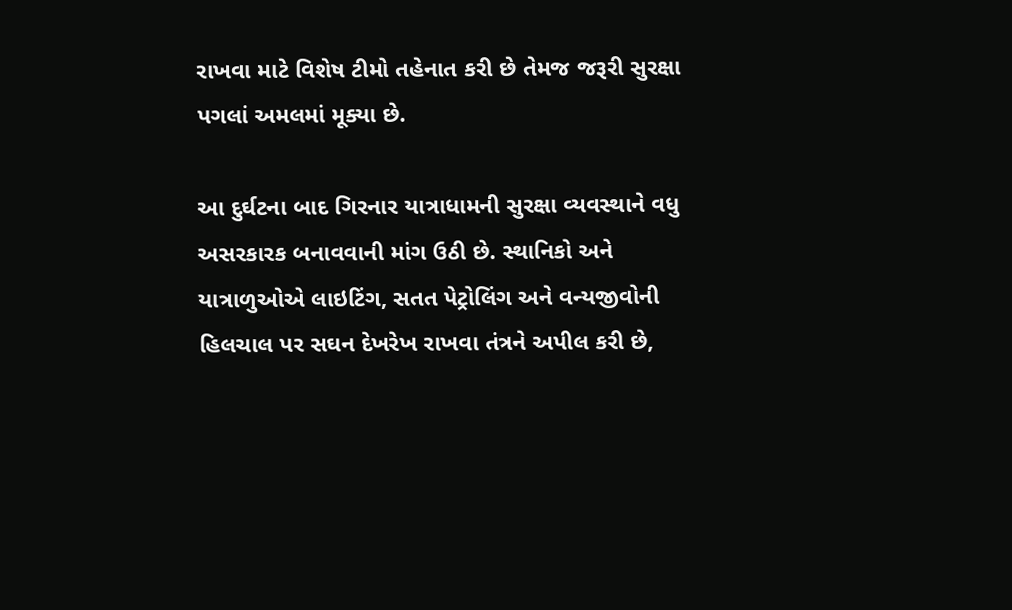રાખવા માટે વિશેષ ટીમો તહેનાત કરી છે તેમજ જરૂરી સુરક્ષા પગલાં અમલમાં મૂક્યા છે.

આ દુર્ઘટના બાદ ગિરનાર યાત્રાધામની સુરક્ષા વ્યવસ્થાને વધુ અસરકારક બનાવવાની માંગ ઉઠી છે. સ્થાનિકો અને યાત્રાળુઓએ લાઇટિંગ, સતત પેટ્રોલિંગ અને વન્યજીવોની હિલચાલ પર સઘન દેખરેખ રાખવા તંત્રને અપીલ કરી છે,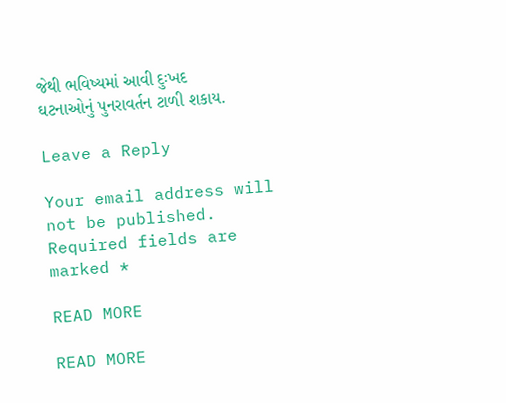જેથી ભવિષ્યમાં આવી દુઃખદ ઘટનાઓનું પુનરાવર્તન ટાળી શકાય.

Leave a Reply

Your email address will not be published. Required fields are marked *

READ MORE

READ MORE